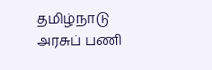தமிழ்நாடு அரசுப் பணி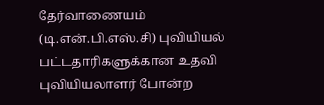தேர்வாணையம் (டி.என்.பி.எஸ்.சி) புவியியல் பட்டதாரிகளுக்கான உதவி புவியியலாளர் போன்ற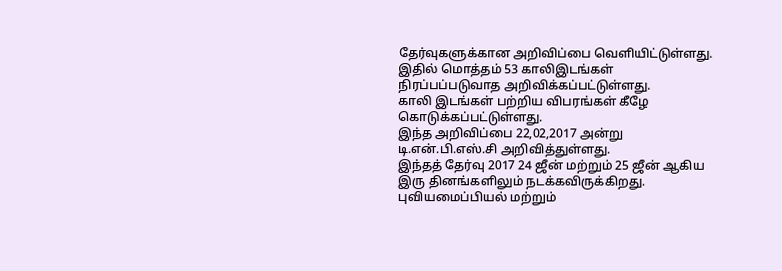தேர்வுகளுக்கான அறிவிப்பை வெளியிட்டுள்ளது.
இதில் மொத்தம் 53 காலிஇடங்கள் நிரப்பப்படுவாத அறிவிக்கப்பட்டுள்ளது.
காலி இடங்கள் பற்றிய விபரங்கள் கீழே கொடுக்கப்பட்டுள்ளது.
இந்த அறிவிப்பை 22,02,2017 அன்று டி.என்.பி.எஸ்.சி அறிவித்துள்ளது.
இந்தத் தேர்வு 2017 24 ஜீன் மற்றும் 25 ஜீன் ஆகிய இரு தினங்களிலும் நடக்கவிருக்கிறது.
புவியமைப்பியல் மற்றும்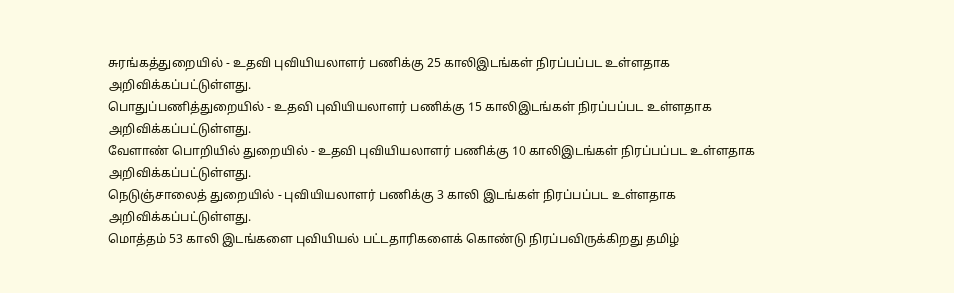சுரங்கத்துறையில் - உதவி புவியியலாளர் பணிக்கு 25 காலிஇடங்கள் நிரப்பப்பட உள்ளதாக அறிவிக்கப்பட்டுள்ளது.
பொதுப்பணித்துறையில் - உதவி புவியியலாளர் பணிக்கு 15 காலிஇடங்கள் நிரப்பப்பட உள்ளதாக அறிவிக்கப்பட்டுள்ளது.
வேளாண் பொறியில் துறையில் - உதவி புவியியலாளர் பணிக்கு 10 காலிஇடங்கள் நிரப்பப்பட உள்ளதாக அறிவிக்கப்பட்டுள்ளது.
நெடுஞ்சாலைத் துறையில் - புவியியலாளர் பணிக்கு 3 காலி இடங்கள் நிரப்பப்பட உள்ளதாக அறிவிக்கப்பட்டுள்ளது.
மொத்தம் 53 காலி இடங்களை புவியியல் பட்டதாரிகளைக் கொண்டு நிரப்பவிருக்கிறது தமிழ்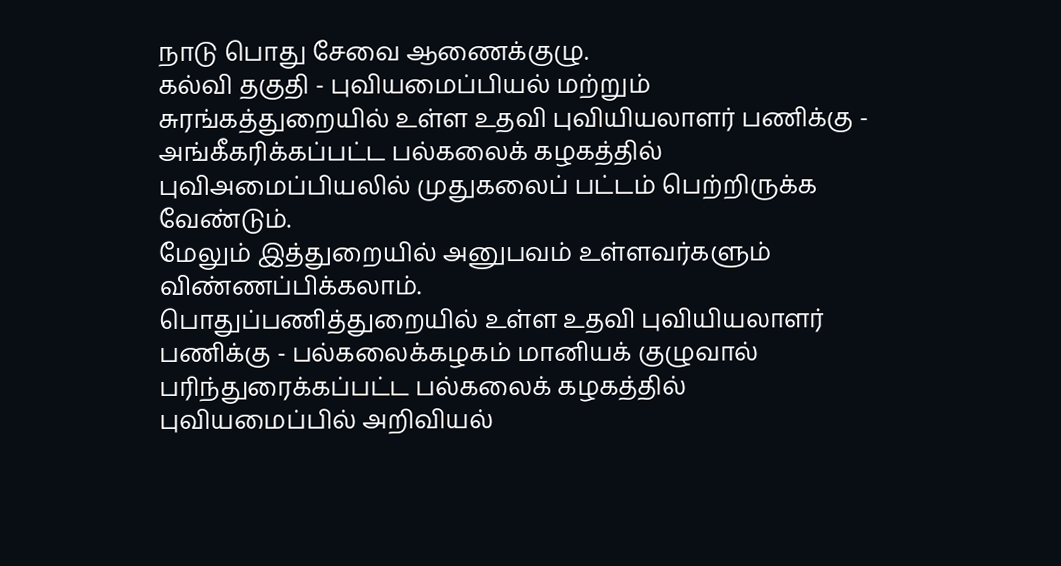நாடு பொது சேவை ஆணைக்குழு.
கல்வி தகுதி - புவியமைப்பியல் மற்றும் சுரங்கத்துறையில் உள்ள உதவி புவியியலாளர் பணிக்கு - அங்கீகரிக்கப்பட்ட பல்கலைக் கழகத்தில் புவிஅமைப்பியலில் முதுகலைப் பட்டம் பெற்றிருக்க வேண்டும்.
மேலும் இத்துறையில் அனுபவம் உள்ளவர்களும் விண்ணப்பிக்கலாம்.
பொதுப்பணித்துறையில் உள்ள உதவி புவியியலாளர் பணிக்கு - பல்கலைக்கழகம் மானியக் குழுவால் பரிந்துரைக்கப்பட்ட பல்கலைக் கழகத்தில் புவியமைப்பில் அறிவியல்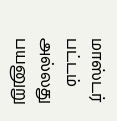மாஸ்டர் பட்டம் அல்லது பயனுறு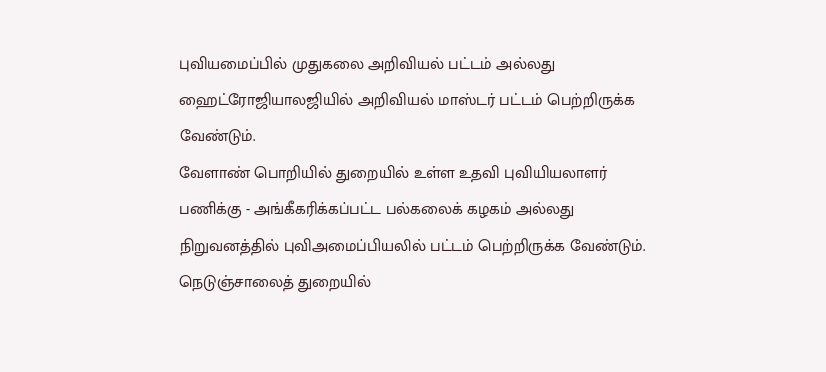புவியமைப்பில் முதுகலை அறிவியல் பட்டம் அல்லது ஹைட்ரோஜியாலஜியில் அறிவியல் மாஸ்டர் பட்டம் பெற்றிருக்க வேண்டும்.
வேளாண் பொறியில் துறையில் உள்ள உதவி புவியியலாளர் பணிக்கு - அங்கீகரிக்கப்பட்ட பல்கலைக் கழகம் அல்லது நிறுவனத்தில் புவிஅமைப்பியலில் பட்டம் பெற்றிருக்க வேண்டும்.
நெடுஞ்சாலைத் துறையில்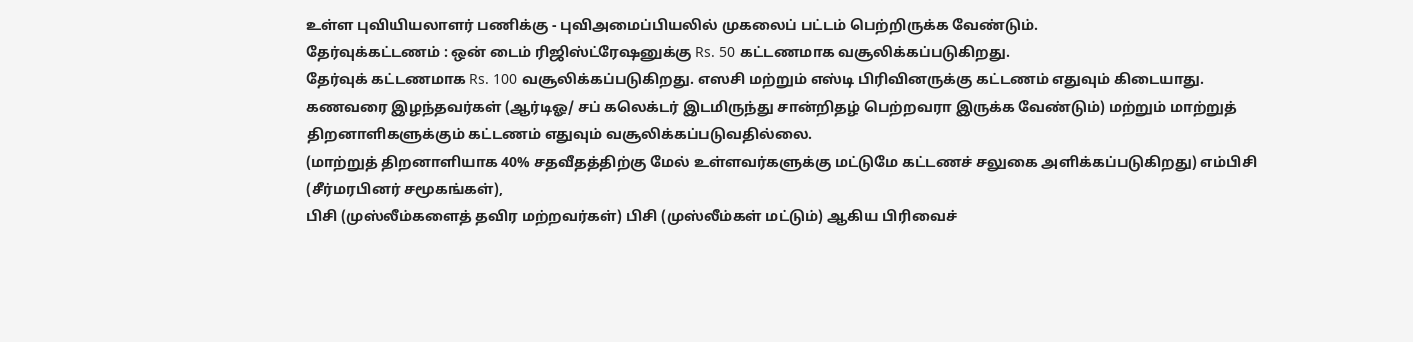உள்ள புவியியலாளர் பணிக்கு - புவிஅமைப்பியலில் முகலைப் பட்டம் பெற்றிருக்க வேண்டும்.
தேர்வுக்கட்டணம் : ஒன் டைம் ரிஜிஸ்ட்ரேஷனுக்கு Rs. 50 கட்டணமாக வசூலிக்கப்படுகிறது.
தேர்வுக் கட்டணமாக Rs. 100 வசூலிக்கப்படுகிறது. எஸசி மற்றும் எஸ்டி பிரிவினருக்கு கட்டணம் எதுவும் கிடையாது.
கணவரை இழந்தவர்கள் (ஆர்டிஓ/ சப் கலெக்டர் இடமிருந்து சான்றிதழ் பெற்றவரா இருக்க வேண்டும்) மற்றும் மாற்றுத் திறனாளிகளுக்கும் கட்டணம் எதுவும் வசூலிக்கப்படுவதில்லை.
(மாற்றுத் திறனாளியாக 40% சதவீதத்திற்கு மேல் உள்ளவர்களுக்கு மட்டுமே கட்டணச் சலுகை அளிக்கப்படுகிறது) எம்பிசி (சீர்மரபினர் சமூகங்கள்),
பிசி (முஸ்லீம்களைத் தவிர மற்றவர்கள்) பிசி (முஸ்லீம்கள் மட்டும்) ஆகிய பிரிவைச்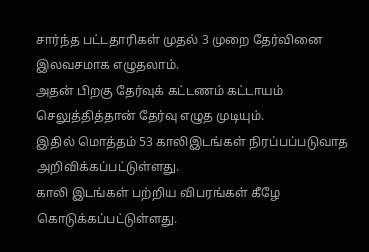சார்ந்த பட்டதாரிகள் முதல் 3 முறை தேர்வினை இலவசமாக எழுதலாம்.
அதன் பிறகு தேர்வுக் கட்டணம் கட்டாயம் செலுத்தித்தான் தேர்வு எழுத முடியும்.
இதில் மொத்தம் 53 காலிஇடங்கள் நிரப்பப்படுவாத அறிவிக்கப்பட்டுள்ளது.
காலி இடங்கள் பற்றிய விபரங்கள் கீழே கொடுக்கப்பட்டுள்ளது.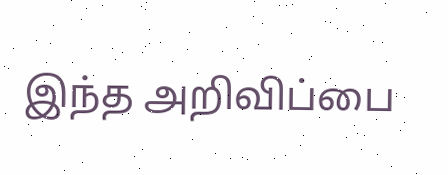இந்த அறிவிப்பை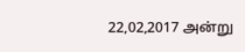22,02,2017 அன்று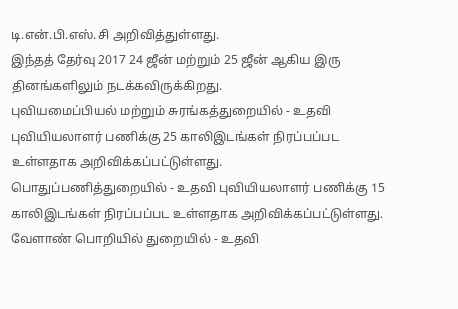டி.என்.பி.எஸ்.சி அறிவித்துள்ளது.
இந்தத் தேர்வு 2017 24 ஜீன் மற்றும் 25 ஜீன் ஆகிய இரு தினங்களிலும் நடக்கவிருக்கிறது.
புவியமைப்பியல் மற்றும் சுரங்கத்துறையில் - உதவி புவியியலாளர் பணிக்கு 25 காலிஇடங்கள் நிரப்பப்பட உள்ளதாக அறிவிக்கப்பட்டுள்ளது.
பொதுப்பணித்துறையில் - உதவி புவியியலாளர் பணிக்கு 15 காலிஇடங்கள் நிரப்பப்பட உள்ளதாக அறிவிக்கப்பட்டுள்ளது.
வேளாண் பொறியில் துறையில் - உதவி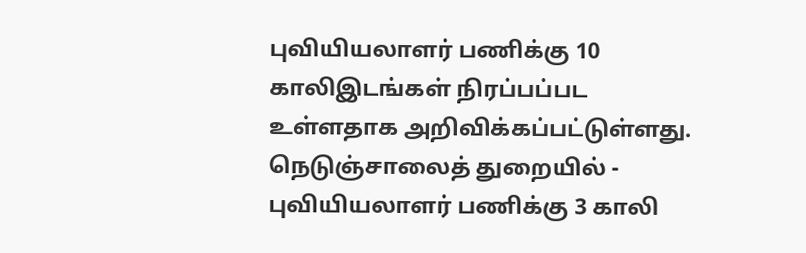புவியியலாளர் பணிக்கு 10 காலிஇடங்கள் நிரப்பப்பட உள்ளதாக அறிவிக்கப்பட்டுள்ளது.
நெடுஞ்சாலைத் துறையில் - புவியியலாளர் பணிக்கு 3 காலி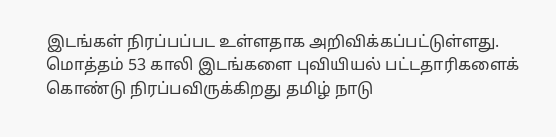இடங்கள் நிரப்பப்பட உள்ளதாக அறிவிக்கப்பட்டுள்ளது.
மொத்தம் 53 காலி இடங்களை புவியியல் பட்டதாரிகளைக் கொண்டு நிரப்பவிருக்கிறது தமிழ் நாடு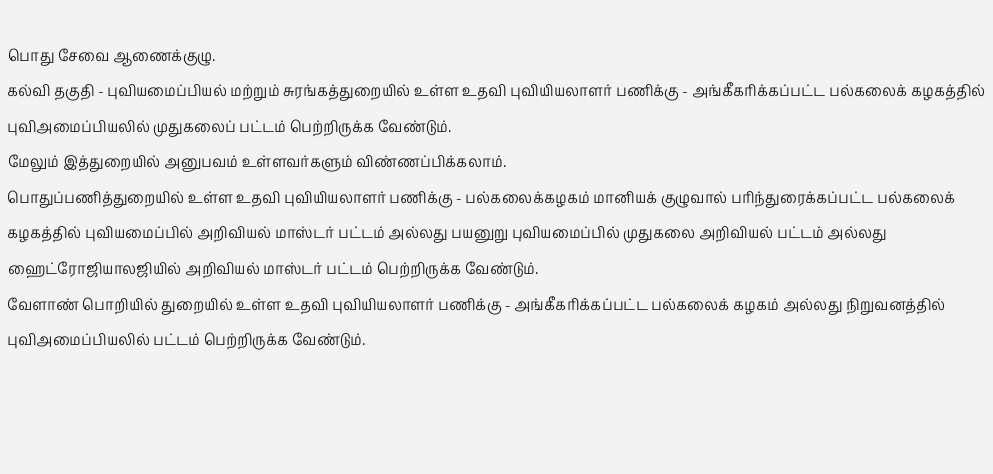பொது சேவை ஆணைக்குழு.
கல்வி தகுதி - புவியமைப்பியல் மற்றும் சுரங்கத்துறையில் உள்ள உதவி புவியியலாளர் பணிக்கு - அங்கீகரிக்கப்பட்ட பல்கலைக் கழகத்தில் புவிஅமைப்பியலில் முதுகலைப் பட்டம் பெற்றிருக்க வேண்டும்.
மேலும் இத்துறையில் அனுபவம் உள்ளவர்களும் விண்ணப்பிக்கலாம்.
பொதுப்பணித்துறையில் உள்ள உதவி புவியியலாளர் பணிக்கு - பல்கலைக்கழகம் மானியக் குழுவால் பரிந்துரைக்கப்பட்ட பல்கலைக் கழகத்தில் புவியமைப்பில் அறிவியல் மாஸ்டர் பட்டம் அல்லது பயனுறு புவியமைப்பில் முதுகலை அறிவியல் பட்டம் அல்லது ஹைட்ரோஜியாலஜியில் அறிவியல் மாஸ்டர் பட்டம் பெற்றிருக்க வேண்டும்.
வேளாண் பொறியில் துறையில் உள்ள உதவி புவியியலாளர் பணிக்கு - அங்கீகரிக்கப்பட்ட பல்கலைக் கழகம் அல்லது நிறுவனத்தில் புவிஅமைப்பியலில் பட்டம் பெற்றிருக்க வேண்டும்.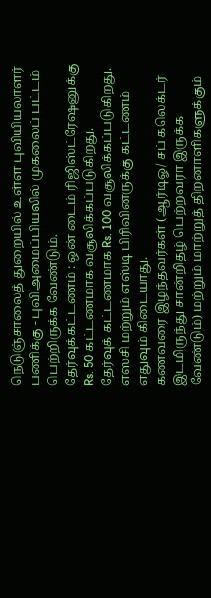நெடுஞ்சாலைத் துறையில் உள்ள புவியியலாளர் பணிக்கு - புவிஅமைப்பியலில் முகலைப் பட்டம் பெற்றிருக்க வேண்டும்.
தேர்வுக்கட்டணம் : ஒன் டைம் ரிஜிஸ்ட்ரேஷனுக்கு Rs. 50 கட்டணமாக வசூலிக்கப்படுகிறது.
தேர்வுக் கட்டணமாக Rs. 100 வசூலிக்கப்படுகிறது. எஸசி மற்றும் எஸ்டி பிரிவினருக்கு கட்டணம் எதுவும் கிடையாது.
கணவரை இழந்தவர்கள் (ஆர்டிஓ/ சப் கலெக்டர் இடமிருந்து சான்றிதழ் பெற்றவரா இருக்க வேண்டும்) மற்றும் மாற்றுத் திறனாளிகளுக்கும்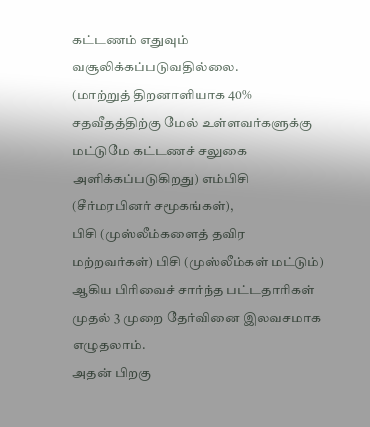கட்டணம் எதுவும் வசூலிக்கப்படுவதில்லை.
(மாற்றுத் திறனாளியாக 40% சதவீதத்திற்கு மேல் உள்ளவர்களுக்கு மட்டுமே கட்டணச் சலுகை அளிக்கப்படுகிறது) எம்பிசி (சீர்மரபினர் சமூகங்கள்),
பிசி (முஸ்லீம்களைத் தவிர மற்றவர்கள்) பிசி (முஸ்லீம்கள் மட்டும்) ஆகிய பிரிவைச் சார்ந்த பட்டதாரிகள் முதல் 3 முறை தேர்வினை இலவசமாக எழுதலாம்.
அதன் பிறகு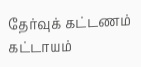தேர்வுக் கட்டணம் கட்டாயம்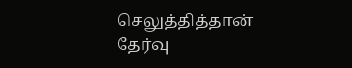செலுத்தித்தான் தேர்வு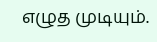எழுத முடியும்.